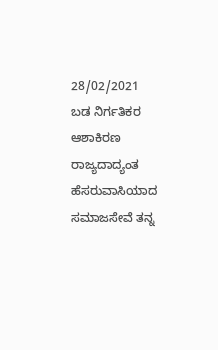28/02/2021
ಬಡ ನಿರ್ಗತಿಕರ ಆಶಾಕಿರಣ ರಾಜ್ಯದಾದ್ಯಂತ ಹೆಸರುವಾಸಿಯಾದ ಸಮಾಜಸೇವೆ ತನ್ನ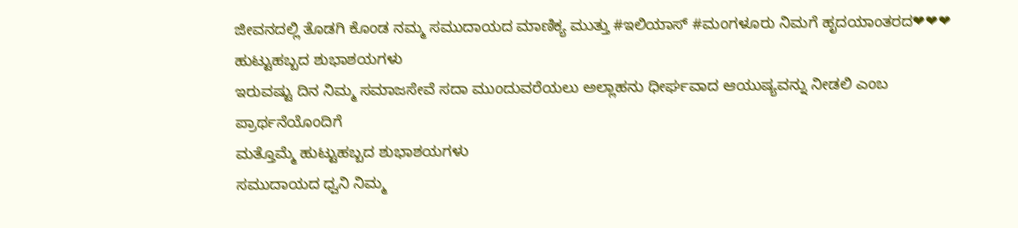ಜೀವನದಲ್ಲಿ ತೊಡಗಿ ಕೊಂಡ ನಮ್ಮ ಸಮುದಾಯದ ಮಾಣಿಕ್ಯ ಮುತ್ತು #ಇಲಿಯಾಸ್ #ಮಂಗಳೂರು ನಿಮಗೆ ಹೃದಯಾಂತರದ❤❤❤ ಹುಟ್ಟುಹಬ್ಬದ ಶುಭಾಶಯಗಳು
ಇರುವಷ್ಟು ದಿನ ನಿಮ್ಮ ಸಮಾಜಸೇವೆ ಸದಾ ಮುಂದುವರೆಯಲು ಅಲ್ಲಾಹನು ಧೀರ್ಘವಾದ ಆಯುಷ್ಯವನ್ನು ನೀಡಲಿ ಎಂಬ ಪ್ರಾರ್ಥನೆಯೊಂದಿಗೆ
ಮತ್ತೊಮ್ಮೆ ಹುಟ್ಟುಹಬ್ಬದ ಶುಭಾಶಯಗಳು
ಸಮುದಾಯದ ಧ್ವನಿ ನಿಮ್ಮ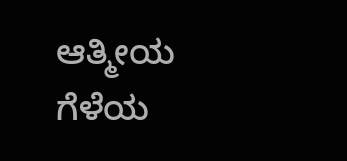ಆತ್ಮೀಯ ಗೆಳೆಯ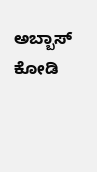ಅಬ್ಬಾಸ್ ಕೋಡಿ